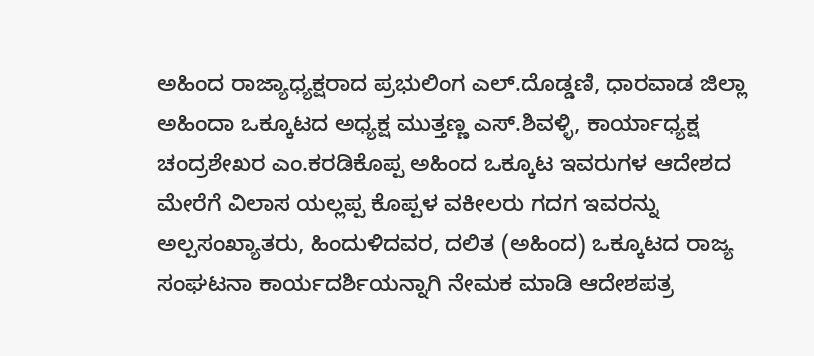ಅಹಿಂದ ರಾಜ್ಯಾಧ್ಯಕ್ಷರಾದ ಪ್ರಭುಲಿಂಗ ಎಲ್.ದೊಡ್ಡಣಿ, ಧಾರವಾಡ ಜಿಲ್ಲಾ ಅಹಿಂದಾ ಒಕ್ಕೂಟದ ಅಧ್ಯಕ್ಷ ಮುತ್ತಣ್ಣ ಎಸ್.ಶಿವಳ್ಳಿ, ಕಾರ್ಯಾಧ್ಯಕ್ಷ ಚಂದ್ರಶೇಖರ ಎಂ.ಕರಡಿಕೊಪ್ಪ ಅಹಿಂದ ಒಕ್ಕೂಟ ಇವರುಗಳ ಆದೇಶದ ಮೇರೆಗೆ ವಿಲಾಸ ಯಲ್ಲಪ್ಪ ಕೊಪ್ಪಳ ವಕೀಲರು ಗದಗ ಇವರನ್ನು ಅಲ್ಪಸಂಖ್ಯಾತರು, ಹಿಂದುಳಿದವರ, ದಲಿತ (ಅಹಿಂದ) ಒಕ್ಕೂಟದ ರಾಜ್ಯ ಸಂಘಟನಾ ಕಾರ್ಯದರ್ಶಿಯನ್ನಾಗಿ ನೇಮಕ ಮಾಡಿ ಆದೇಶಪತ್ರ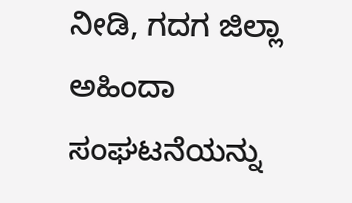ನೀಡಿ, ಗದಗ ಜಿಲ್ಲಾ ಅಹಿಂದಾ ಸಂಘಟನೆಯನ್ನು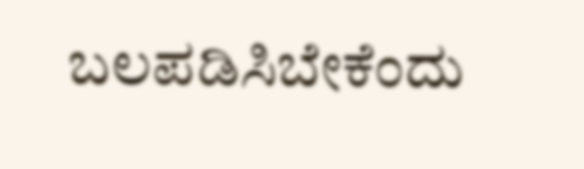ಬಲಪಡಿಸಿಬೇಕೆಂದು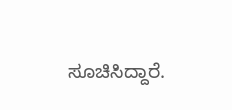ಸೂಚಿಸಿದ್ದಾರೆ.